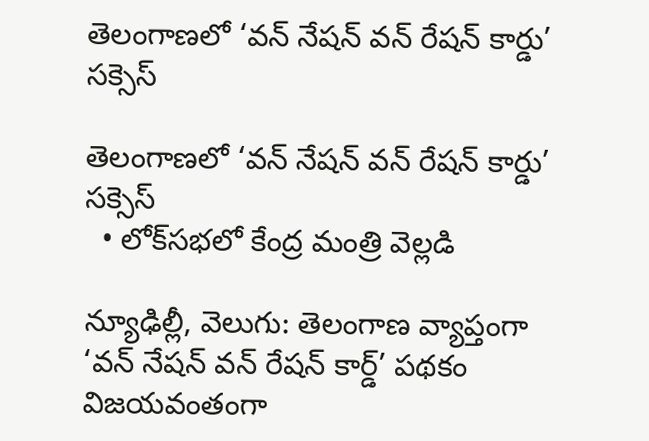తెలంగాణలో ‘వన్‌‌‌‌ నేషన్‌‌‌‌ వన్‌‌‌‌ రేషన్‌‌‌‌ కార్డు’ సక్సెస్

తెలంగాణలో ‘వన్‌‌‌‌ నేషన్‌‌‌‌ వన్‌‌‌‌ రేషన్‌‌‌‌ కార్డు’ సక్సెస్
  • లోక్‌‌‌‌సభలో కేంద్ర మంత్రి వెల్లడి

న్యూఢిల్లీ, వెలుగు: తెలంగాణ వ్యాప్తంగా ‘వన్‌‌‌‌ నేషన్‌‌‌‌ వన్‌‌‌‌ రేషన్‌‌‌‌ కార్డ్‌‌‌‌’ పథకం విజయవంతంగా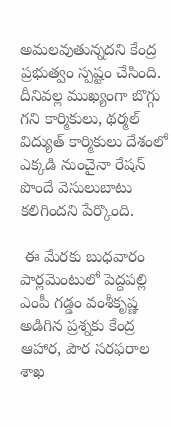అమలవుతున్నదని కేంద్ర ప్రభుత్వం స్పష్టం చేసింది. దీనివల్ల ముఖ్యంగా బొగ్గు గని కార్మికులు, థర్మల్ విద్యుత్ కార్మికులు దేశంలో ఎక్కడి నుంచైనా రేషన్ పొందే వెసులుబాటు కలిగిందని పేర్కొంది.

 ఈ మేరకు బుధవారం పార్లమెంటులో పెద్దపల్లి ఎంపీ గడ్డం వంశీకృష్ణ అడిగిన ప్రశ్నకు కేంద్ర ఆహార, పౌర సరఫరాల శాఖ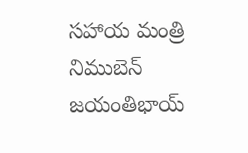సహాయ మంత్రి నిముబెన్‌‌‌‌ జయంతిభాయ్‌‌‌‌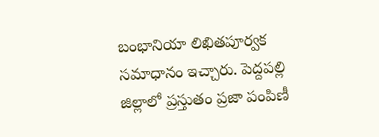బంభానియా లిఖితపూర్వక సమాధానం ఇచ్చారు. పెద్దపల్లి జిల్లాలో ప్రస్తుతం ప్రజా పంపిణీ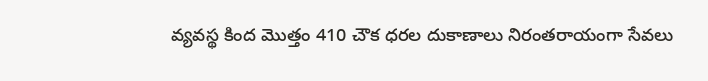వ్యవస్థ కింద మొత్తం 410 చౌక ధరల దుకాణాలు నిరంతరాయంగా సేవలు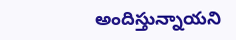అందిస్తున్నాయని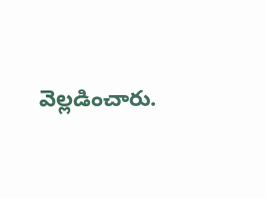వెల్లడించారు.